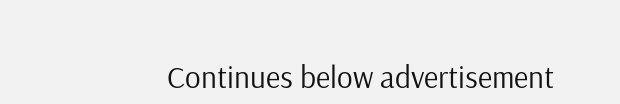Continues below advertisement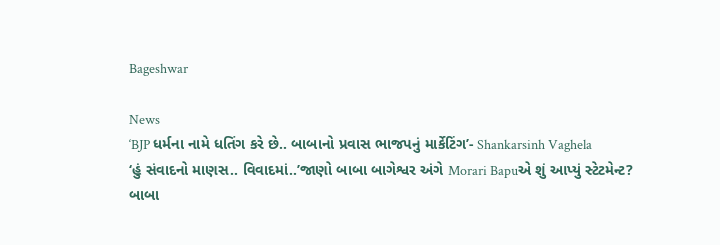Bageshwar

News
‘BJP ધર્મના નામે ધતિંગ કરે છે.. બાબાનો પ્રવાસ ભાજપનું માર્કેટિંગ’- Shankarsinh Vaghela
‘હું સંવાદનો માણસ.. વિવાદમાં..’જાણો બાબા બાગેશ્વર અંગે Morari Bapuએ શું આપ્યું સ્ટેટમેન્ટ?
બાબા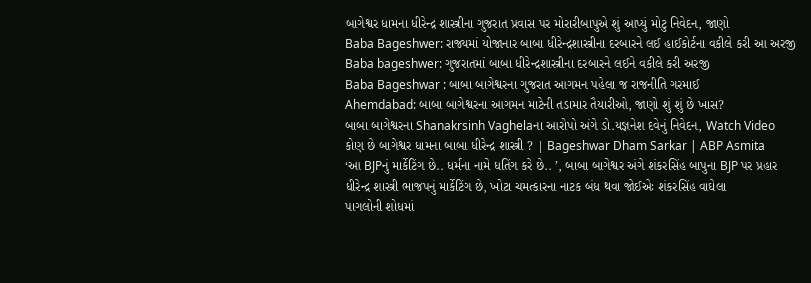બાગેશ્વર ધામના ધીરેન્દ્ર શાસ્ત્રીના ગુજરાત પ્રવાસ પર મોરારીબાપુએ શું આપ્યું મોટુ નિવેદન, જાણો
Baba Bageshwer: રાજ્યમાં યોજાનાર બાબા ધીરેન્દ્રશાસ્ત્રીના દરબારને લઈ હાઈકોર્ટના વકીલે કરી આ અરજી
Baba bageshwer: ગુજરાતમાં બાબા ધીરેન્દ્રશાસ્ત્રીના દરબારને લઈને વકીલે કરી અરજી
Baba Bageshwar : બાબા બાગેશ્વરના ગુજરાત આગમન પહેલા જ રાજનીતિ ગરમાઈ
Ahemdabad: બાબા બાગેશ્વરના આગમન માટેની તડામાર તૈયારીઓ, જાણો શું શું છે ખાસ?
બાબા બાગેશ્વરના Shanakrsinh Vaghelaના આરોપો અંગે ડો.યજ્ઞનેશ દવેનું નિવેદન, Watch Video
કોણ છે બાગેશ્વર ધામના બાબા ધીરેન્દ્ર શાસ્ત્રી ? | Bageshwar Dham Sarkar | ABP Asmita
‘આ BJPનું માર્કેટિંગ છે.. ધર્મના નામે ધતિંગ કરે છે.. ’, બાબા બાગેશ્વર અંગે શંકરસિંહ બાપુના BJP પર પ્રહાર
ધીરેન્દ્ર શાસ્ત્રી ભાજપનું માર્કેટિંગ છે, ખોટા ચમત્કારના નાટક બંધ થવા જોઈએઃ શંકરસિંહ વાઘેલા
પાગલોની શોધમાં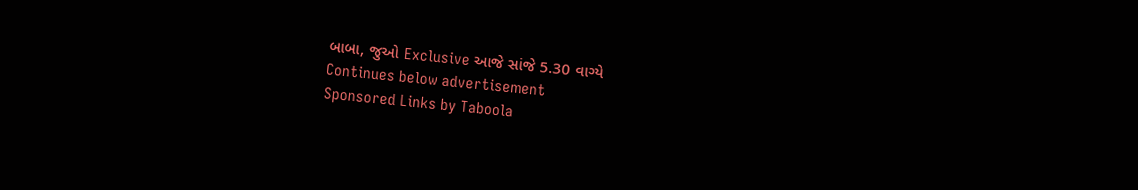બાબા, જુઓ Exclusive આજે સાંજે 5.30 વાગ્યે
Continues below advertisement
Sponsored Links by Taboola